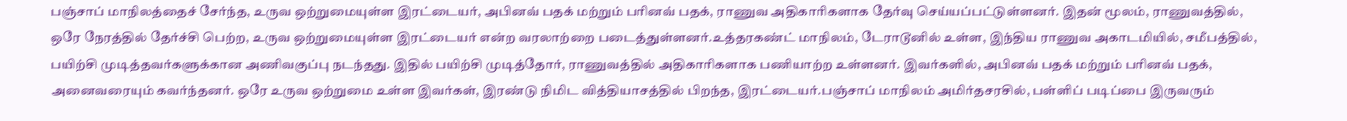பஞ்சாப் மாநிலத்தைச் சேர்ந்த, உருவ ஒற்றுமையுள்ள இரட்டையர், அபினவ் பதக் மற்றும் பரினவ் பதக், ராணுவ அதிகாரிகளாக தேர்வு செய்யப்பட்டுள்ளனர். இதன் மூலம், ராணுவத்தில், ஒரே நேரத்தில் தேர்ச்சி பெற்ற, உருவ ஒற்றுமையுள்ள இரட்டையர் என்ற வரலாற்றை படைத்துள்ளனர்.உத்தரகண்ட் மாநிலம், டேராடூனில் உள்ள, இந்திய ராணுவ அகாடமியில், சமீபத்தில், பயிற்சி முடித்தவர்களுக்கான அணிவகுப்பு நடந்தது. இதில் பயிற்சி முடித்தோர், ராணுவத்தில் அதிகாரிகளாக பணியாற்ற உள்ளனர். இவர்களில், அபினவ் பதக் மற்றும் பரினவ் பதக், அனைவரையும் கவர்ந்தனர். ஒரே உருவ ஒற்றுமை உள்ள இவர்கள், இரண்டு நிமிட வித்தியாசத்தில் பிறந்த, இரட்டையர்.பஞ்சாப் மாநிலம் அமிர்தசரசில், பள்ளிப் படிப்பை இருவரும்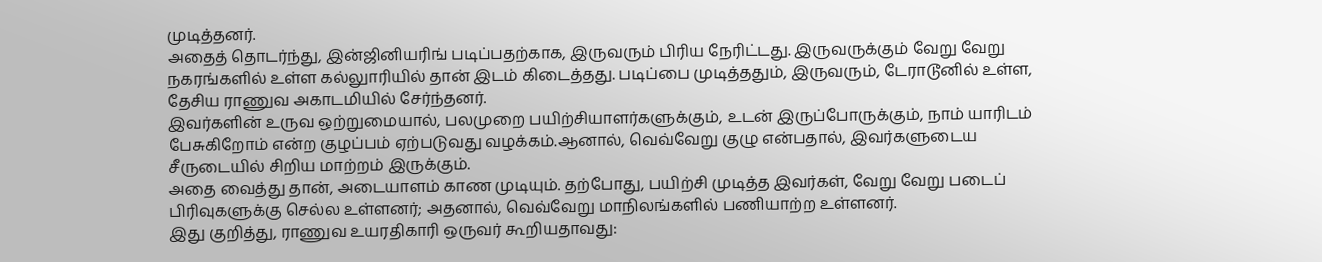முடித்தனர்.
அதைத் தொடர்ந்து, இன்ஜினியரிங் படிப்பதற்காக, இருவரும் பிரிய நேரிட்டது. இருவருக்கும் வேறு வேறு நகரங்களில் உள்ள கல்லுாரியில் தான் இடம் கிடைத்தது. படிப்பை முடித்ததும், இருவரும், டேராடூனில் உள்ள, தேசிய ராணுவ அகாடமியில் சேர்ந்தனர்.
இவர்களின் உருவ ஒற்றுமையால், பலமுறை பயிற்சியாளர்களுக்கும், உடன் இருப்போருக்கும், நாம் யாரிடம் பேசுகிறோம் என்ற குழப்பம் ஏற்படுவது வழக்கம்.ஆனால், வெவ்வேறு குழு என்பதால், இவர்களுடைய சீருடையில் சிறிய மாற்றம் இருக்கும்.
அதை வைத்து தான், அடையாளம் காண முடியும். தற்போது, பயிற்சி முடித்த இவர்கள், வேறு வேறு படைப் பிரிவுகளுக்கு செல்ல உள்ளனர்; அதனால், வெவ்வேறு மாநிலங்களில் பணியாற்ற உள்ளனர்.
இது குறித்து, ராணுவ உயரதிகாரி ஒருவர் கூறியதாவது: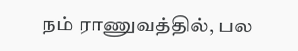நம் ராணுவத்தில், பல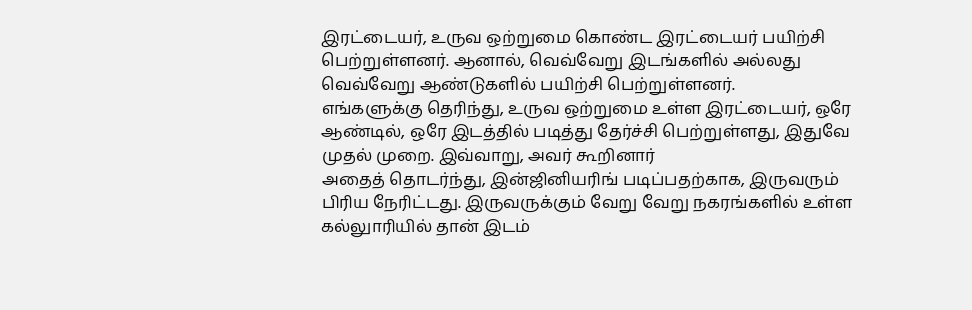இரட்டையர், உருவ ஒற்றுமை கொண்ட இரட்டையர் பயிற்சி பெற்றுள்ளனர். ஆனால், வெவ்வேறு இடங்களில் அல்லது வெவ்வேறு ஆண்டுகளில் பயிற்சி பெற்றுள்ளனர்.
எங்களுக்கு தெரிந்து, உருவ ஒற்றுமை உள்ள இரட்டையர், ஒரே ஆண்டில், ஒரே இடத்தில் படித்து தேர்ச்சி பெற்றுள்ளது, இதுவே முதல் முறை. இவ்வாறு, அவர் கூறினார்
அதைத் தொடர்ந்து, இன்ஜினியரிங் படிப்பதற்காக, இருவரும் பிரிய நேரிட்டது. இருவருக்கும் வேறு வேறு நகரங்களில் உள்ள கல்லுாரியில் தான் இடம்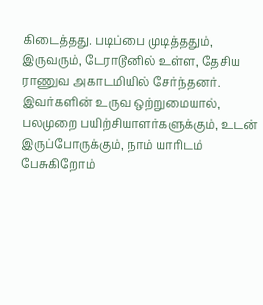கிடைத்தது. படிப்பை முடித்ததும், இருவரும், டேராடூனில் உள்ள, தேசிய ராணுவ அகாடமியில் சேர்ந்தனர்.
இவர்களின் உருவ ஒற்றுமையால், பலமுறை பயிற்சியாளர்களுக்கும், உடன் இருப்போருக்கும், நாம் யாரிடம் பேசுகிறோம்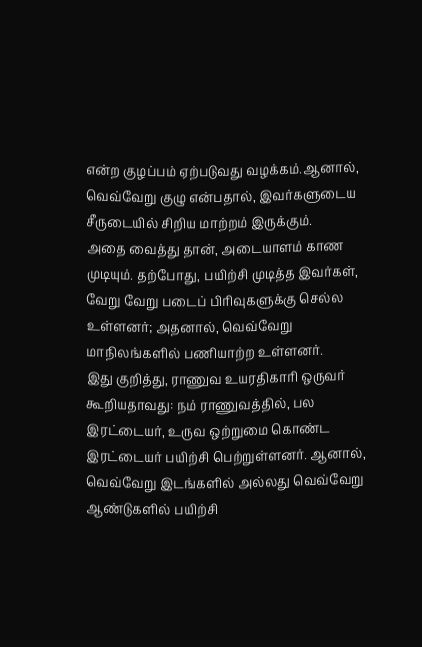என்ற குழப்பம் ஏற்படுவது வழக்கம்.ஆனால், வெவ்வேறு குழு என்பதால், இவர்களுடைய சீருடையில் சிறிய மாற்றம் இருக்கும்.
அதை வைத்து தான், அடையாளம் காண முடியும். தற்போது, பயிற்சி முடித்த இவர்கள், வேறு வேறு படைப் பிரிவுகளுக்கு செல்ல உள்ளனர்; அதனால், வெவ்வேறு மாநிலங்களில் பணியாற்ற உள்ளனர்.
இது குறித்து, ராணுவ உயரதிகாரி ஒருவர் கூறியதாவது: நம் ராணுவத்தில், பல இரட்டையர், உருவ ஒற்றுமை கொண்ட இரட்டையர் பயிற்சி பெற்றுள்ளனர். ஆனால், வெவ்வேறு இடங்களில் அல்லது வெவ்வேறு ஆண்டுகளில் பயிற்சி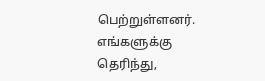பெற்றுள்ளனர்.
எங்களுக்கு தெரிந்து,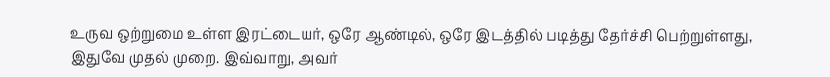உருவ ஒற்றுமை உள்ள இரட்டையர், ஒரே ஆண்டில், ஒரே இடத்தில் படித்து தேர்ச்சி பெற்றுள்ளது, இதுவே முதல் முறை. இவ்வாறு, அவர்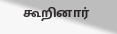கூறினார்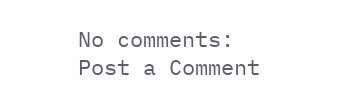No comments:
Post a Comment